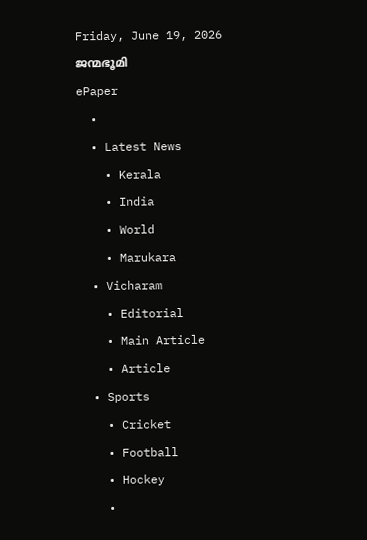Friday, June 19, 2026
ജന്മഭൂമി
ePaper
  •
  • Latest News
    • Kerala
    • India
    • World
    • Marukara
  • Vicharam
    • Editorial
    • Main Article
    • Article
  • Sports
    • Cricket
    • Football
    • Hockey
    •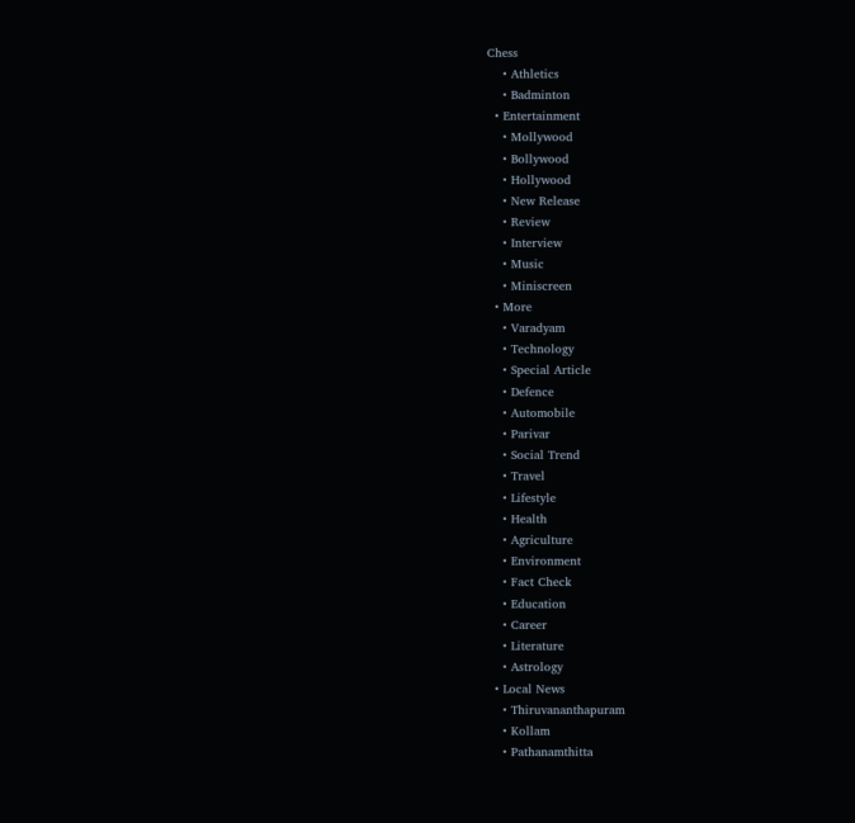Chess
    • Athletics
    • Badminton
  • Entertainment
    • Mollywood
    • Bollywood
    • Hollywood
    • New Release
    • Review
    • Interview
    • Music
    • Miniscreen
  • More
    • Varadyam
    • Technology
    • Special Article
    • Defence
    • Automobile
    • Parivar
    • Social Trend
    • Travel
    • Lifestyle
    • Health
    • Agriculture
    • Environment
    • Fact Check
    • Education
    • Career
    • Literature
    • Astrology
  • Local News
    • Thiruvananthapuram
    • Kollam
    • Pathanamthitta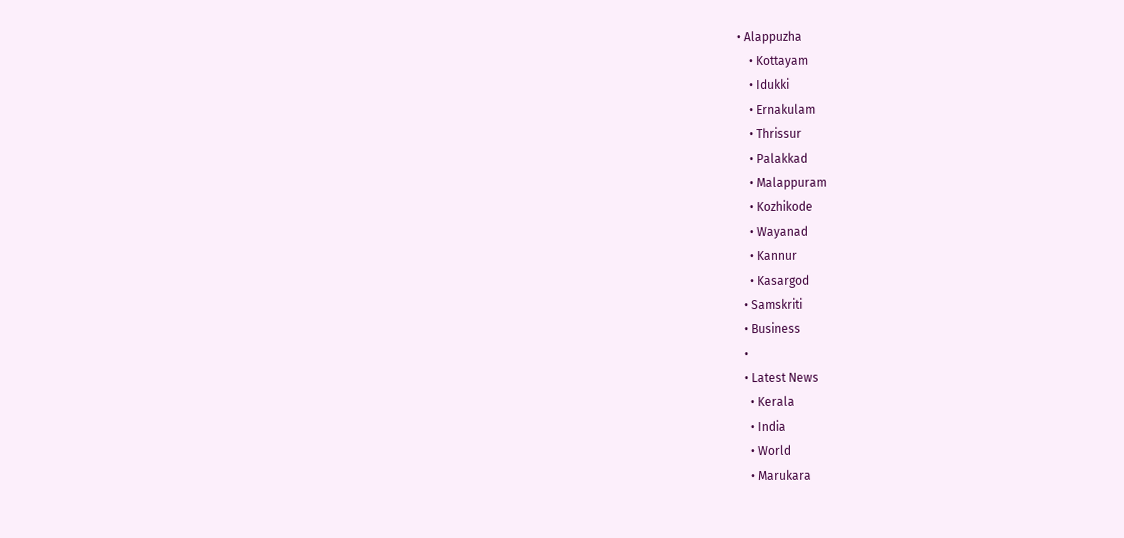• Alappuzha
    • Kottayam
    • Idukki
    • Ernakulam
    • Thrissur
    • Palakkad
    • Malappuram
    • Kozhikode
    • Wayanad
    • Kannur
    • Kasargod
  • Samskriti
  • Business
  •
  • Latest News
    • Kerala
    • India
    • World
    • Marukara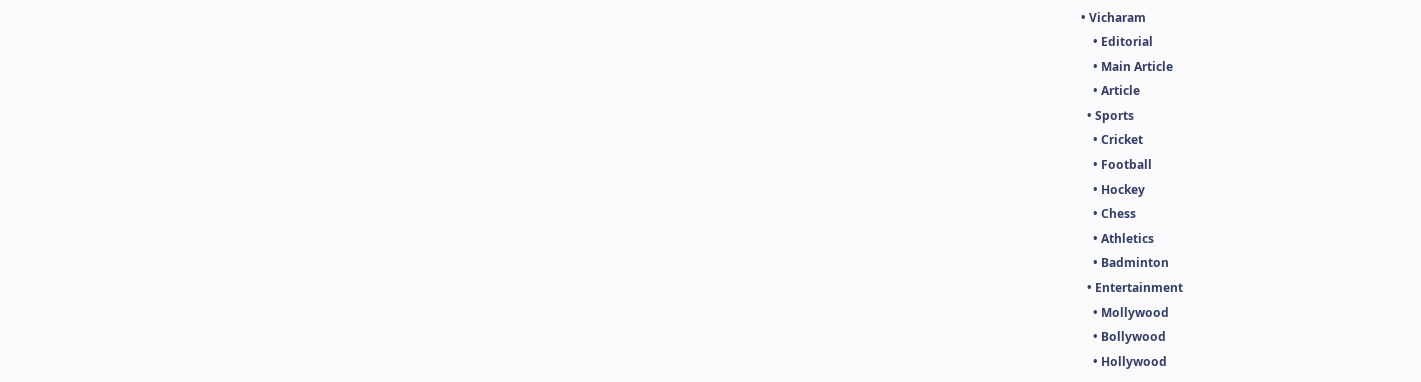• Vicharam
    • Editorial
    • Main Article
    • Article
  • Sports
    • Cricket
    • Football
    • Hockey
    • Chess
    • Athletics
    • Badminton
  • Entertainment
    • Mollywood
    • Bollywood
    • Hollywood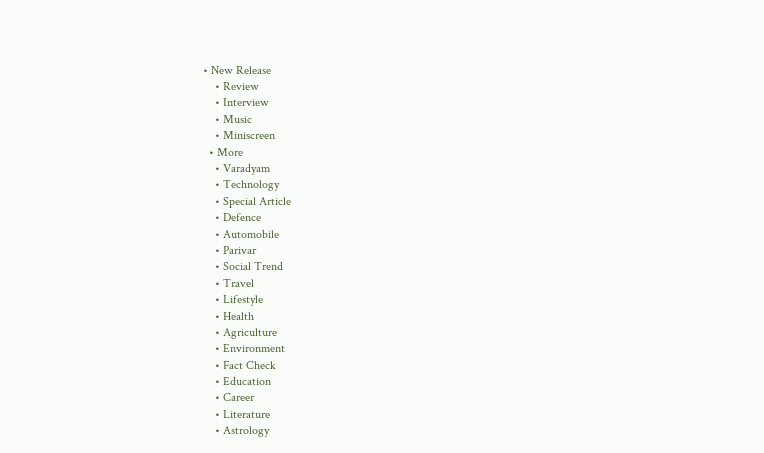• New Release
    • Review
    • Interview
    • Music
    • Miniscreen
  • More
    • Varadyam
    • Technology
    • Special Article
    • Defence
    • Automobile
    • Parivar
    • Social Trend
    • Travel
    • Lifestyle
    • Health
    • Agriculture
    • Environment
    • Fact Check
    • Education
    • Career
    • Literature
    • Astrology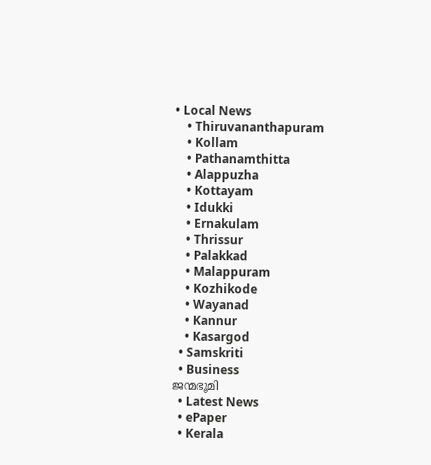• Local News
    • Thiruvananthapuram
    • Kollam
    • Pathanamthitta
    • Alappuzha
    • Kottayam
    • Idukki
    • Ernakulam
    • Thrissur
    • Palakkad
    • Malappuram
    • Kozhikode
    • Wayanad
    • Kannur
    • Kasargod
  • Samskriti
  • Business
ജന്മഭൂമി
  • Latest News
  • ePaper
  • Kerala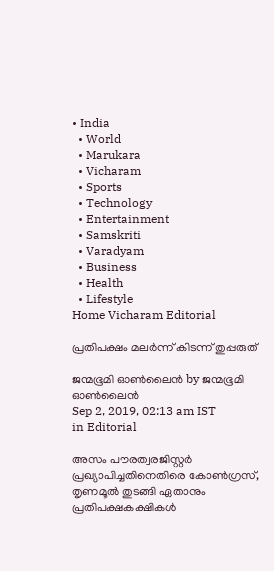• India
  • World
  • Marukara
  • Vicharam
  • Sports
  • Technology
  • Entertainment
  • Samskriti
  • Varadyam
  • Business
  • Health
  • Lifestyle
Home Vicharam Editorial

പ്രതിപക്ഷം മലര്‍ന്ന് കിടന്ന് തുപ്പരുത്

ജന്മഭൂമി ഓണ്‍ലൈന്‍ by ജന്മഭൂമി ഓണ്‍ലൈന്‍
Sep 2, 2019, 02:13 am IST
in Editorial

അസം പൗരത്വരജിസ്റ്റര്‍ പ്രഖ്യാപിച്ചതിനെതിരെ കോണ്‍ഗ്രസ്, തൃണമൂല്‍ തുടങ്ങി ഏതാനും പ്രതിപക്ഷകക്ഷികള്‍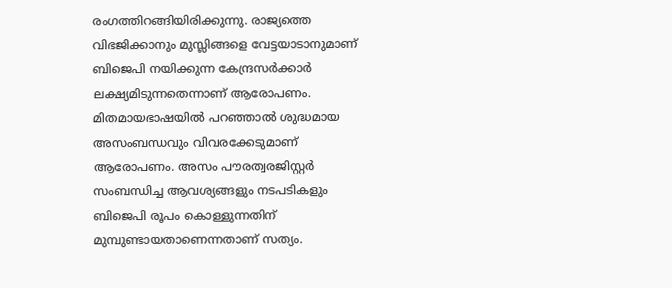രംഗത്തിറങ്ങിയിരിക്കുന്നു. രാജ്യത്തെ വിഭജിക്കാനും മുസ്ലിങ്ങളെ വേട്ടയാടാനുമാണ് ബിജെപി നയിക്കുന്ന കേന്ദ്രസര്‍ക്കാര്‍ ലക്ഷ്യമിടുന്നതെന്നാണ് ആരോപണം. മിതമായഭാഷയില്‍ പറഞ്ഞാല്‍ ശുദ്ധമായ അസംബന്ധവും വിവരക്കേടുമാണ് ആരോപണം. അസം പൗരത്വരജിസ്റ്റര്‍ സംബന്ധിച്ച ആവശ്യങ്ങളും നടപടികളും ബിജെപി രൂപം കൊള്ളുന്നതിന് മുമ്പുണ്ടായതാണെന്നതാണ് സത്യം.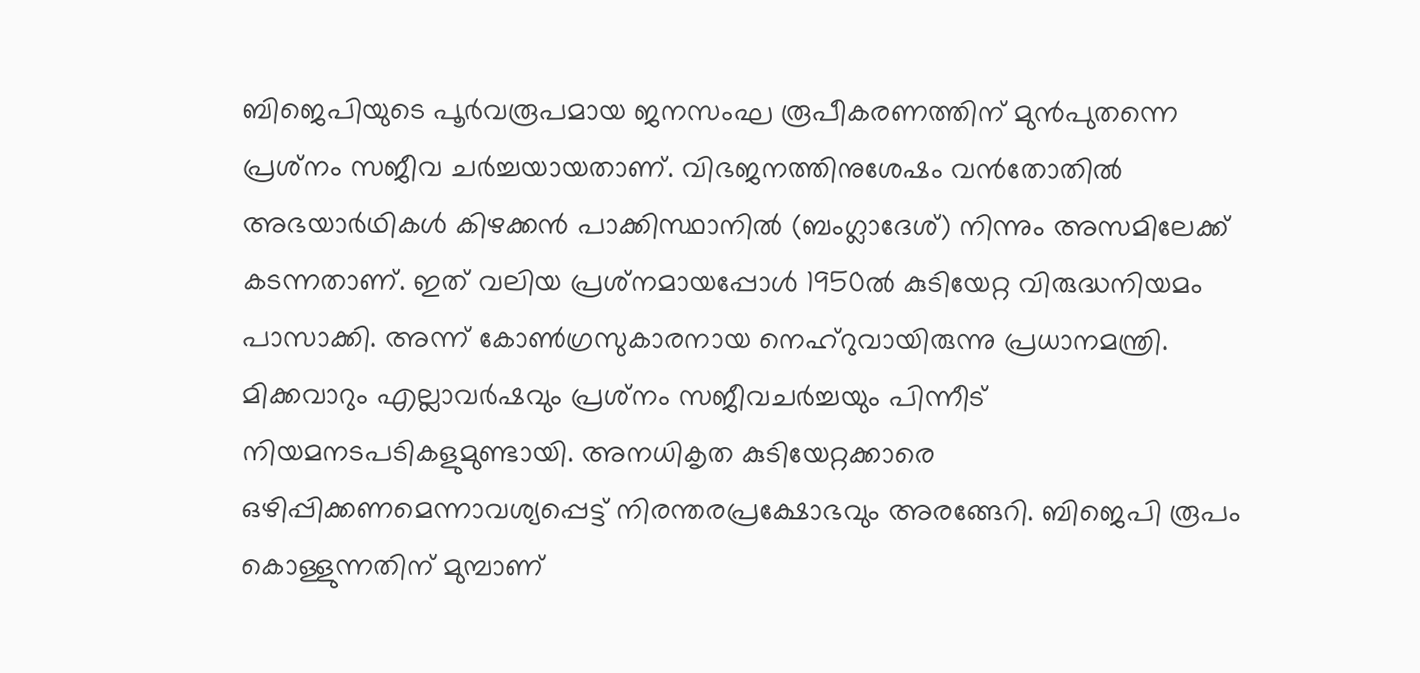ബിജെപിയുടെ പൂര്‍വരൂപമായ ജനസംഘ രൂപീകരണത്തിന് മുന്‍പുതന്നെ പ്രശ്‌നം സജീവ ചര്‍ച്ചയായതാണ്. വിഭജനത്തിനുശേഷം വന്‍തോതില്‍ അഭയാര്‍ഥികള്‍ കിഴക്കന്‍ പാക്കിസ്ഥാനില്‍ (ബംഗ്ലാദേശ്) നിന്നും അസമിലേക്ക് കടന്നതാണ്. ഇത് വലിയ പ്രശ്‌നമായപ്പോള്‍ 1950ല്‍ കുടിയേറ്റ വിരുദ്ധനിയമം പാസാക്കി. അന്ന് കോണ്‍ഗ്രസുകാരനായ നെഹ്‌റുവായിരുന്നു പ്രധാനമന്ത്രി. മിക്കവാറും എല്ലാവര്‍ഷവും പ്രശ്‌നം സജീവചര്‍ച്ചയും പിന്നീട് നിയമനടപടികളുമുണ്ടായി. അനധികൃത കുടിയേറ്റക്കാരെ ഒഴിപ്പിക്കണമെന്നാവശ്യപ്പെട്ട് നിരന്തരപ്രക്ഷോഭവും അരങ്ങേറി. ബിജെപി രൂപം കൊള്ളുന്നതിന് മുമ്പാണ്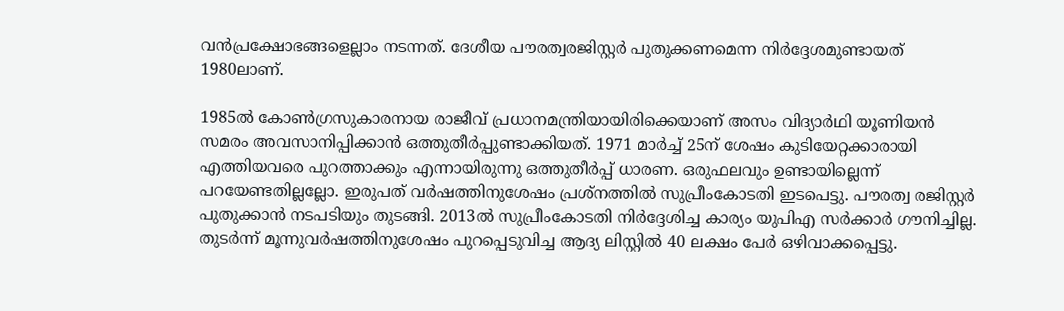വന്‍പ്രക്ഷോഭങ്ങളെല്ലാം നടന്നത്. ദേശീയ പൗരത്വരജിസ്റ്റര്‍ പുതുക്കണമെന്ന നിര്‍ദ്ദേശമുണ്ടായത് 1980ലാണ്.

1985ല്‍ കോണ്‍ഗ്രസുകാരനായ രാജീവ് പ്രധാനമന്ത്രിയായിരിക്കെയാണ് അസം വിദ്യാര്‍ഥി യൂണിയന്‍ സമരം അവസാനിപ്പിക്കാന്‍ ഒത്തുതീര്‍പ്പുണ്ടാക്കിയത്. 1971 മാര്‍ച്ച് 25ന് ശേഷം കുടിയേറ്റക്കാരായി എത്തിയവരെ പുറത്താക്കും എന്നായിരുന്നു ഒത്തുതീര്‍പ്പ് ധാരണ. ഒരുഫലവും ഉണ്ടായില്ലെന്ന് പറയേണ്ടതില്ലല്ലോ. ഇരുപത് വര്‍ഷത്തിനുശേഷം പ്രശ്‌നത്തില്‍ സുപ്രീംകോടതി ഇടപെട്ടു. പൗരത്വ രജിസ്റ്റര്‍ പുതുക്കാന്‍ നടപടിയും തുടങ്ങി. 2013ല്‍ സുപ്രീംകോടതി നിര്‍ദ്ദേശിച്ച കാര്യം യുപിഎ സര്‍ക്കാര്‍ ഗൗനിച്ചില്ല. തുടര്‍ന്ന് മൂന്നുവര്‍ഷത്തിനുശേഷം പുറപ്പെടുവിച്ച ആദ്യ ലിസ്റ്റില്‍ 40 ലക്ഷം പേര്‍ ഒഴിവാക്കപ്പെട്ടു.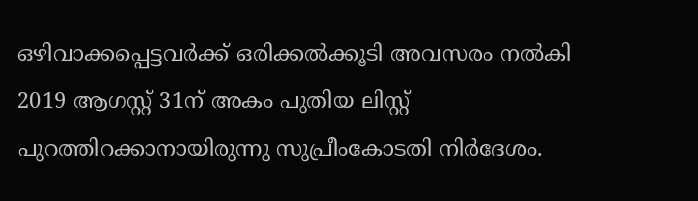ഒഴിവാക്കപ്പെട്ടവര്‍ക്ക് ഒരിക്കല്‍ക്കൂടി അവസരം നല്‍കി 2019 ആഗസ്റ്റ് 31ന് അകം പുതിയ ലിസ്റ്റ് പുറത്തിറക്കാനായിരുന്നു സുപ്രീംകോടതി നിര്‍ദേശം.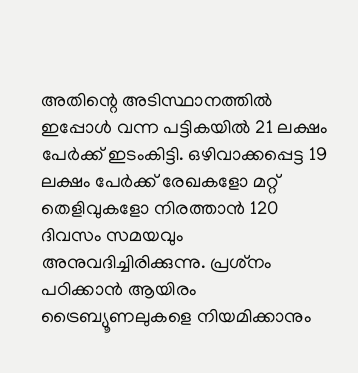അതിന്റെ അടിസ്ഥാനത്തില്‍ ഇപ്പോള്‍ വന്ന പട്ടികയില്‍ 21 ലക്ഷം പേര്‍ക്ക് ഇടംകിട്ടി. ഒഴിവാക്കപ്പെട്ട 19 ലക്ഷം പേര്‍ക്ക് രേഖകളോ മറ്റ് തെളിവുകളോ നിരത്താന്‍ 120 ദിവസം സമയവും അനുവദിച്ചിരിക്കുന്നു. പ്രശ്‌നം പഠിക്കാന്‍ ആയിരം ട്രൈബ്യൂണലുകളെ നിയമിക്കാനും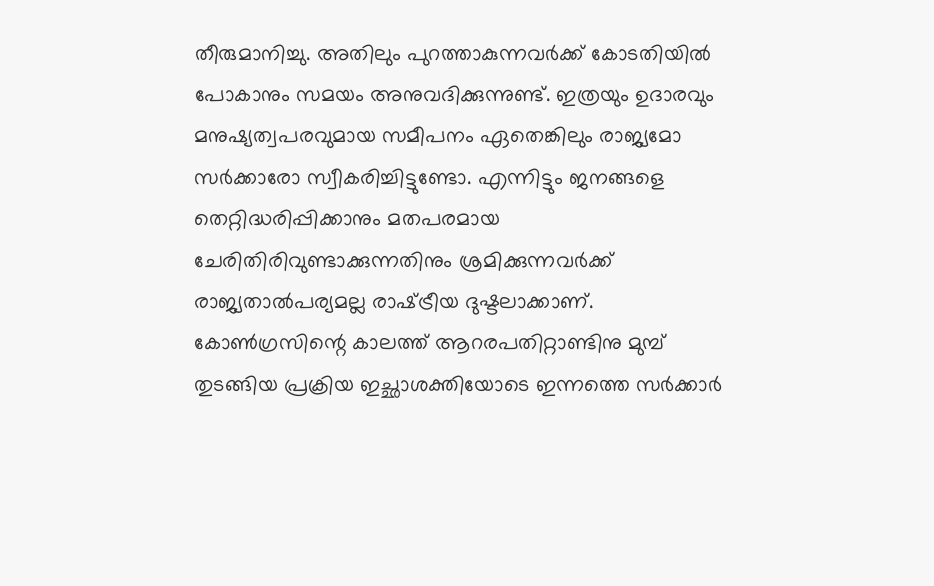തീരുമാനിച്ചു. അതിലും പുറത്താകുന്നവര്‍ക്ക് കോടതിയില്‍ പോകാനും സമയം അനുവദിക്കുന്നുണ്ട്. ഇത്രയും ഉദാരവും മനുഷ്യത്വപരവുമായ സമീപനം ഏതെങ്കിലും രാജ്യമോ സര്‍ക്കാരോ സ്വീകരിച്ചിട്ടുണ്ടോ. എന്നിട്ടും ജനങ്ങളെ തെറ്റിദ്ധരിപ്പിക്കാനും മതപരമായ ചേരിതിരിവുണ്ടാക്കുന്നതിനും ശ്രമിക്കുന്നവര്‍ക്ക് രാജ്യതാല്‍പര്യമല്ല രാഷ്‌ട്രീയ ദുഷ്ടലാക്കാണ്. കോണ്‍ഗ്രസിന്റെ കാലത്ത് ആറരപതിറ്റാണ്ടിനു മുമ്പ് തുടങ്ങിയ പ്രക്രിയ ഇച്ഛാശക്തിയോടെ ഇന്നത്തെ സര്‍ക്കാര്‍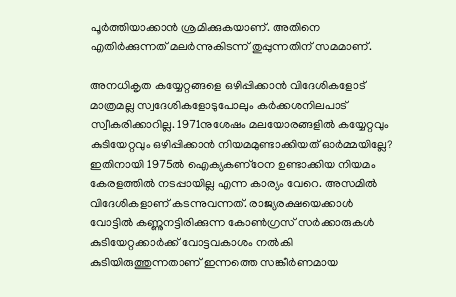പൂര്‍ത്തിയാക്കാന്‍ ശ്രമിക്കുകയാണ്. അതിനെ എതിര്‍ക്കുന്നത് മലര്‍ന്നുകിടന്ന് തുപ്പുന്നതിന് സമമാണ്.

അനധികൃത കയ്യേറ്റങ്ങളെ ഒഴിപ്പിക്കാന്‍ വിദേശികളോട് മാത്രമല്ല സ്വദേശികളോടുപോലും കര്‍ക്കശനിലപാട് സ്വീകരിക്കാറില്ല. 1971നുശേഷം മലയോരങ്ങളില്‍ കയ്യേറ്റവും കുടിയേറ്റവും ഒഴിപ്പിക്കാന്‍ നിയമമുണ്ടാക്കിയത് ഓര്‍മ്മയില്ലേ? ഇതിനായി 1975ല്‍ ഐക്യകണ്‌ഠേന ഉണ്ടാക്കിയ നിയമം കേരളത്തില്‍ നടപ്പായില്ല എന്ന കാര്യം വേറെ. അസമില്‍ വിദേശികളാണ് കടന്നുവന്നത്. രാജ്യരക്ഷയെക്കാള്‍ വോട്ടില്‍ കണ്ണുനട്ടിരിക്കുന്ന കോണ്‍ഗ്രസ് സര്‍ക്കാരുകള്‍ കുടിയേറ്റക്കാര്‍ക്ക് വോട്ടവകാശം നല്‍കി കുടിയിരുത്തുന്നതാണ് ഇന്നത്തെ സങ്കീര്‍ണമായ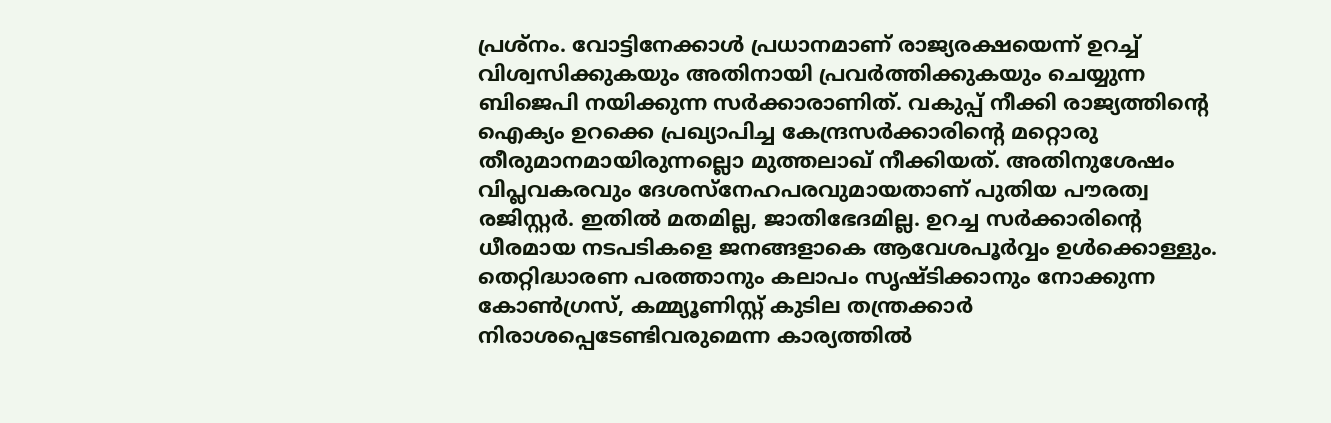പ്രശ്‌നം. വോട്ടിനേക്കാള്‍ പ്രധാനമാണ് രാജ്യരക്ഷയെന്ന് ഉറച്ച് വിശ്വസിക്കുകയും അതിനായി പ്രവര്‍ത്തിക്കുകയും ചെയ്യുന്ന ബിജെപി നയിക്കുന്ന സര്‍ക്കാരാണിത്. വകുപ്പ് നീക്കി രാജ്യത്തിന്റെ ഐക്യം ഉറക്കെ പ്രഖ്യാപിച്ച കേന്ദ്രസര്‍ക്കാരിന്റെ മറ്റൊരു തീരുമാനമായിരുന്നല്ലൊ മുത്തലാഖ് നീക്കിയത്. അതിനുശേഷം വിപ്ലവകരവും ദേശസ്‌നേഹപരവുമായതാണ് പുതിയ പൗരത്വ രജിസ്റ്റര്‍. ഇതില്‍ മതമില്ല, ജാതിഭേദമില്ല. ഉറച്ച സര്‍ക്കാരിന്റെ ധീരമായ നടപടികളെ ജനങ്ങളാകെ ആവേശപൂര്‍വ്വം ഉള്‍ക്കൊള്ളും. തെറ്റിദ്ധാരണ പരത്താനും കലാപം സൃഷ്ടിക്കാനും നോക്കുന്ന കോണ്‍ഗ്രസ്, കമ്മ്യൂണിസ്റ്റ് കുടില തന്ത്രക്കാര്‍ നിരാശപ്പെടേണ്ടിവരുമെന്ന കാര്യത്തില്‍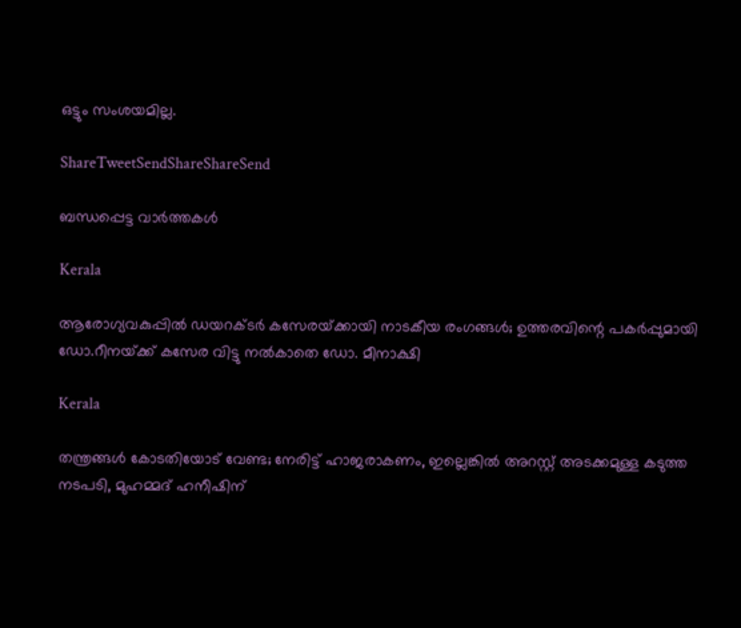ഒട്ടും സംശയമില്ല.

ShareTweetSendShareShareSend

ബന്ധപ്പെട്ട വാര്‍ത്തകള്‍

Kerala

ആരോഗ്യവകുപ്പിൽ ഡയറക്ടർ കസേരയ്‌ക്കായി നാടകീയ രംഗങ്ങൾ; ഉത്തരവിന്റെ പകര്‍പ്പുമായി ഡോ.റീനയ്‌ക്ക് കസേര വിട്ടു നൽകാതെ ഡോ. മീനാക്ഷി

Kerala

തന്ത്രങ്ങൾ കോടതിയോട് വേണ്ട; നേരിട്ട് ഹാജരാകണം, ഇല്ലെങ്കിൽ അറസ്റ്റ് അടക്കമുള്ള കടുത്ത നടപടി, മുഹമ്മദ് ഹനീഷിന്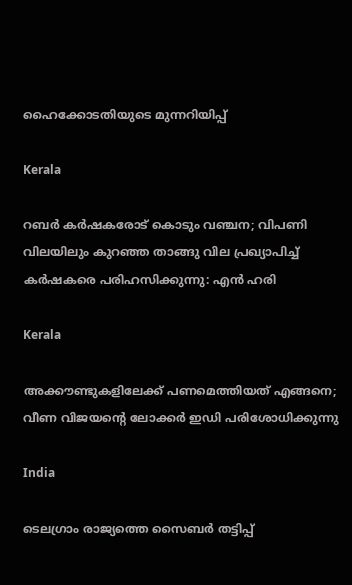ഹൈക്കോടതിയുടെ മുന്നറിയിപ്പ്

Kerala

റബർ കർഷകരോട് കൊടും വഞ്ചന; വിപണി വിലയിലും കുറഞ്ഞ താങ്ങു വില പ്രഖ്യാപിച്ച് കർഷകരെ പരിഹസിക്കുന്നു: എൻ ഹരി

Kerala

അക്കൗണ്ടുകളിലേക്ക് പണമെത്തിയത് എങ്ങനെ; വീണ വിജയന്റെ ലോക്കർ ഇഡി പരിശോധിക്കുന്നു

India

ടെലഗ്രാം രാജ്യത്തെ സൈബർ തട്ടിപ്പ്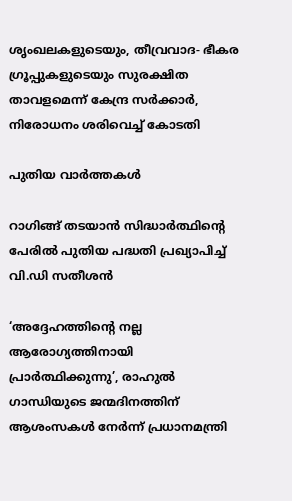ശൃംഖലകളുടെയും, തീവ്രവാദ- ഭീകര ഗ്രൂപ്പുകളുടെയും സുരക്ഷിത താവളമെന്ന് കേന്ദ്ര സർക്കാർ, നിരോധനം ശരിവെച്ച് കോടതി

പുതിയ വാര്‍ത്തകള്‍

റാഗിങ്ങ് തടയാൻ സിദ്ധാർത്ഥിന്റെ പേരിൽ പുതിയ പദ്ധതി പ്രഖ്യാപിച്ച് വി.ഡി സതീശൻ

‘അദ്ദേഹത്തിന്റെ നല്ല ആരോഗ്യത്തിനായി പ്രാർത്ഥിക്കുന്നു’, രാഹുൽ ഗാന്ധിയുടെ ജന്മദിനത്തിന് ആശംസകൾ നേർന്ന് പ്രധാനമന്ത്രി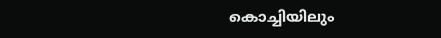കൊച്ചിയിലും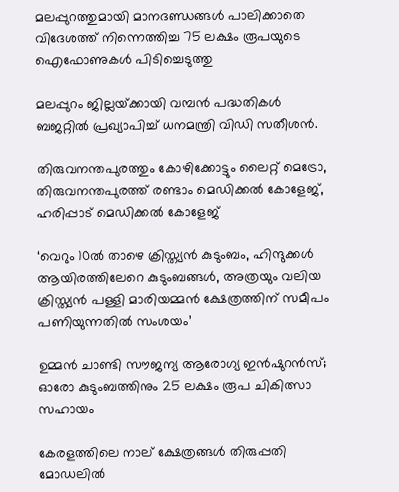മലപ്പുറത്തുമായി മാനദണ്ഡങ്ങൾ പാലിക്കാതെ വിദേശത്ത് നിന്നെത്തിച്ച 75 ലക്ഷം രൂപയുടെ ഐഫോണുകൾ പിടിച്ചെടുത്തു

മലപ്പുറം ജില്ലയ്‌ക്കായി വമ്പന്‍ പദ്ധതികള്‍ ബജറ്റില്‍ പ്രഖ്യാപിച്ച് ധനമന്ത്രി വിഡി സതീശന്‍.

തിരുവനന്തപുരത്തും കോഴിക്കോട്ടും ലൈറ്റ് മെട്രോ, തിരുവനന്തപുരത്ത് രണ്ടാം മെഡിക്കൽ കോളേജ്, ഹരിപ്പാട് മെഡിക്കൽ കോളേജ്

‘വെറും 10ൽ താഴെ ക്രിസ്ത്യൻ കുടുംബം, ഹിന്ദുക്കൾ ആയിരത്തിലേറെ കുടുംബങ്ങൾ, അത്രയും വലിയ ക്രിസ്ത്യൻ പള്ളി മാരിയമ്മൻ ക്ഷേത്രത്തിന് സമീപം പണിയുന്നതിൽ സംശയം’

ഉമ്മൻ ചാണ്ടി സൗജന്യ ആരോഗ്യ ഇൻഷുറൻസ്; ഓരോ കുടുംബത്തിനും 25 ലക്ഷം രൂപ ചികിത്സാ സഹായം

കേരളത്തിലെ നാല് ക്ഷേത്രങ്ങൾ തിരുപ്പതി മോഡലിൽ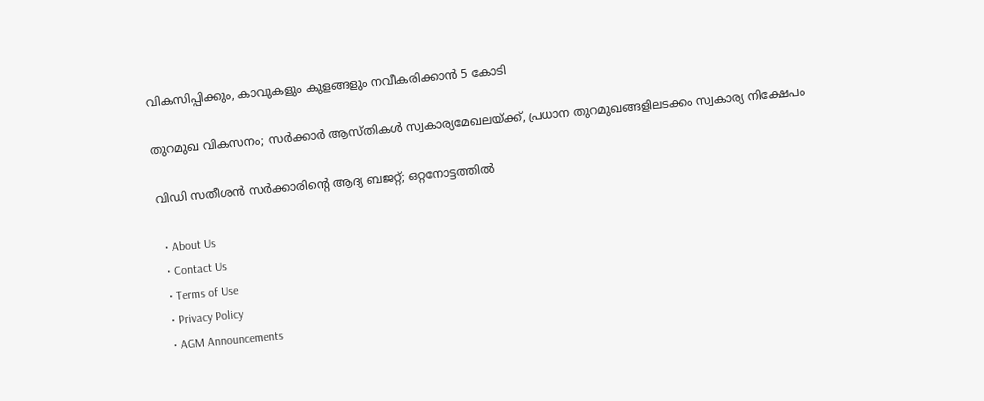വികസിപ്പിക്കും, കാവുകളും കുളങ്ങളും നവീകരിക്കാൻ 5 കോടി

തുറമുഖ വികസനം; സർക്കാർ ആസ്തികൾ സ്വകാര്യമേഖലയ്‌ക്ക്, പ്രധാന തുറമുഖങ്ങളിലടക്കം സ്വകാര്യ നിക്ഷേപം

വിഡി സതീശന്‍ സര്‍ക്കാരിന്റെ ആദ്യ ബജറ്റ്; ഒറ്റനോട്ടത്തില്‍

  • About Us
  • Contact Us
  • Terms of Use
  • Privacy Policy
  • AGM Announcements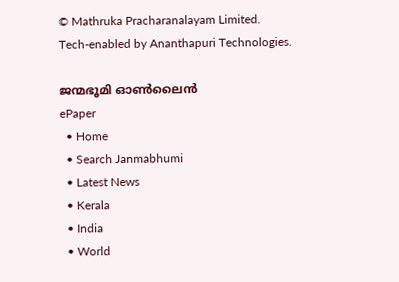© Mathruka Pracharanalayam Limited.
Tech-enabled by Ananthapuri Technologies.

ജന്മഭൂമി ഓണ്‍ലൈന്‍
ePaper
  • Home
  • Search Janmabhumi
  • Latest News
  • Kerala
  • India
  • World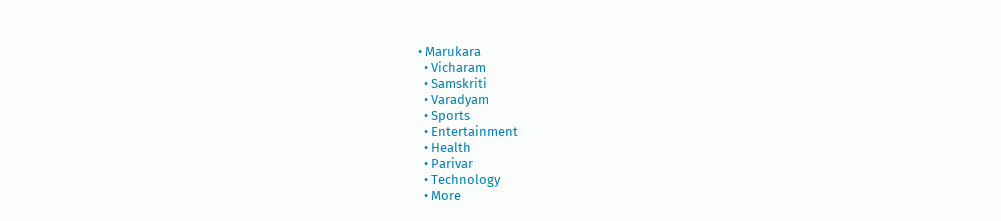• Marukara
  • Vicharam
  • Samskriti
  • Varadyam
  • Sports
  • Entertainment
  • Health
  • Parivar
  • Technology
  • More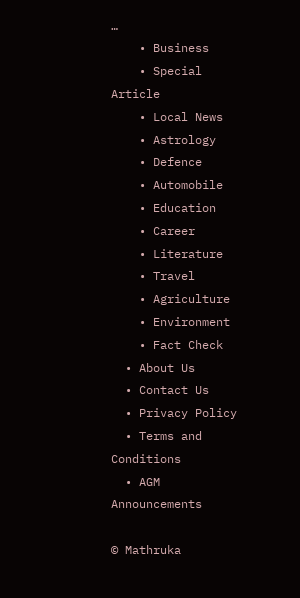…
    • Business
    • Special Article
    • Local News
    • Astrology
    • Defence
    • Automobile
    • Education
    • Career
    • Literature
    • Travel
    • Agriculture
    • Environment
    • Fact Check
  • About Us
  • Contact Us
  • Privacy Policy
  • Terms and Conditions
  • AGM Announcements

© Mathruka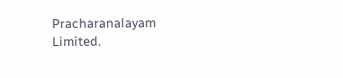Pracharanalayam Limited.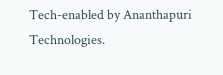Tech-enabled by Ananthapuri Technologies.